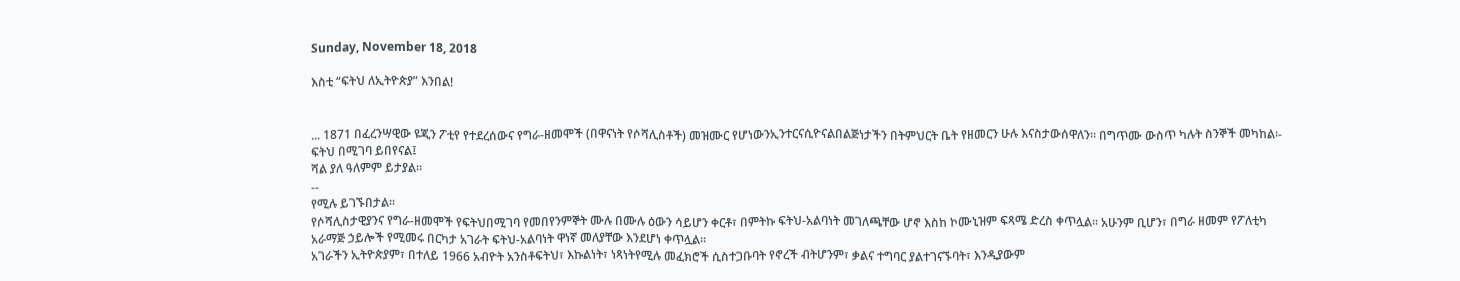Sunday, November 18, 2018

እስቲ “ፍትህ ለኢትዮጵያ” እንበል!


... 1871 በፈረንሣዊው ዩጂን ፖቲየ የተደረሰውና የግራ-ዘመሞች (በዋናነት የሶሻሊስቶች) መዝሙር የሆነውንኢንተርናሲዮናልበልጅነታችን በትምህርት ቤት የዘመርን ሁሉ እናስታውሰዋለን፡፡ በግጥሙ ውስጥ ካሉት ስንኞች መካከል፡-
ፍትህ በሚገባ ይበየናል፤
ሻል ያለ ዓለምም ይታያል፡፡
--
የሚሉ ይገኙበታል፡፡
የሶሻሊስታዊያንና የግራ-ዘመሞች የፍትህበሚገባ የመበየንምኞት ሙሉ በሙሉ ዕውን ሳይሆን ቀርቶ፣ በምትኩ ፍትህ-አልባነት መገለጫቸው ሆኖ እስከ ኮሙኒዝም ፍጻሜ ድረስ ቀጥሏል፡፡ አሁንም ቢሆን፣ በግራ ዘመም የፖለቲካ አራማጅ ኃይሎች የሚመሩ በርካታ አገራት ፍትህ-አልባነት ዋነኛ መለያቸው እንደሆነ ቀጥሏል፡፡
አገራችን ኢትዮጵያም፣ በተለይ 1966 አብዮት አንስቶፍትህ፣ እኩልነት፣ ነጻነትየሚሉ መፈክሮች ሲስተጋቡባት የኖረች ብትሆንም፣ ቃልና ተግባር ያልተገናኙባት፣ እንዲያውም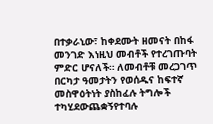በተቃራኒው፣ ከቀደሙት ዘመናት በከፋ መንገድ እነዚህ መብቶች የተረገጡባት ምድር ሆናለች። ለመብቶቹ መረጋገጥ በርካታ ዓመታትን የወሰዱና ከፍተኛ መስዋዕትነት ያስከፈሉ ትግሎች ተካሂደውጨቋኝየተባሉ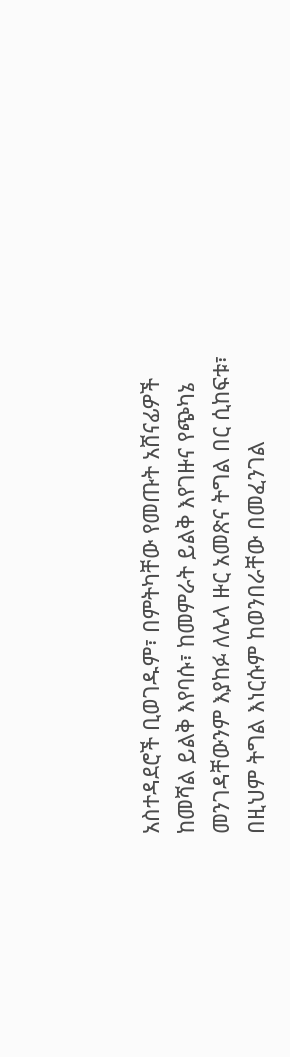አስተዳደሮች ቢወገዱም፣ በምትካቸው የመጡት አሸናፊዎች ከመሻል ይልቅ እየባሱ፣ ከመምራት ይልቅ እየገዙና የጭካኔ መንገዳቸውንም እያከፉ ለሌላ ዙር አመጽና ትግል በር ሲከፍቱ፣ በዚህም ትግል እነርሱም ከወንበራቸው በመፈንገል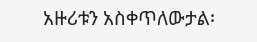አዙሪቱን አስቀጥለውታል፡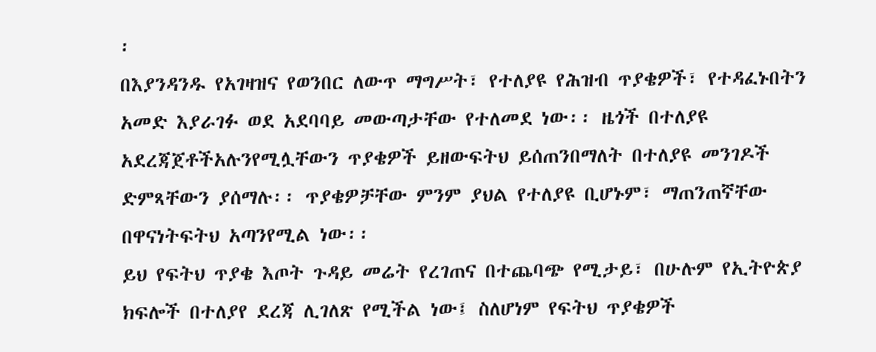፡
በእያንዳንዱ የአገዛዝና የወንበር ለውጥ ማግሥት፣ የተለያዩ የሕዝብ ጥያቄዎች፣ የተዳፈኑበትን አመድ እያራገፉ ወደ አደባባይ መውጣታቸው የተለመደ ነው፡፡ ዜጎች በተለያዩ አደረጃጀቶችአሉንየሚሏቸውን ጥያቄዎች ይዘውፍትህ ይሰጠንበማለት በተለያዩ መንገዶች ድምጻቸውን ያሰማሉ፡፡ ጥያቄዎቻቸው ምንም ያህል የተለያዩ ቢሆኑም፣ ማጠንጠኛቸው በዋናነትፍትህ አጣንየሚል ነው፡፡
ይህ የፍትህ ጥያቄ እጦት ጉዳይ መሬት የረገጠና በተጨባጭ የሚታይ፣ በሁሉም የኢትዮጵያ ክፍሎች በተለያየ ደረጃ ሊገለጽ የሚችል ነው፤ ስለሆነም የፍትህ ጥያቄዎች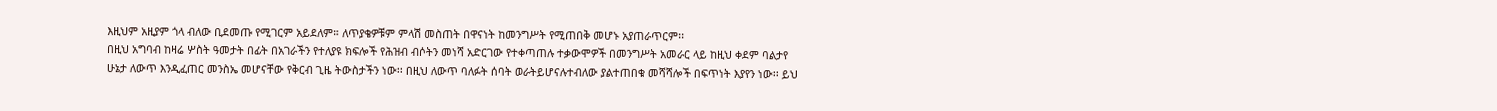እዚህም አዚያም ጎላ ብለው ቢደመጡ የሚገርም አይደለም። ለጥያቄዎቹም ምላሽ መስጠት በዋናነት ከመንግሥት የሚጠበቅ መሆኑ አያጠራጥርም፡፡
በዚህ አግባብ ከዛሬ ሦስት ዓመታት በፊት በአገራችን የተለያዩ ክፍሎች የሕዝብ ብሶትን መነሻ አድርገው የተቀጣጠሉ ተቃውሞዎች በመንግሥት አመራር ላይ ከዚህ ቀደም ባልታየ ሁኔታ ለውጥ እንዲፈጠር መንስኤ መሆናቸው የቅርብ ጊዜ ትውስታችን ነው፡፡ በዚህ ለውጥ ባለፉት ሰባት ወራትይሆናሉተብለው ያልተጠበቁ መሻሻሎች በፍጥነት እያየን ነው፡፡ ይህ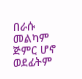በራሱ መልካም ጅምር ሆኖ ወደፊትም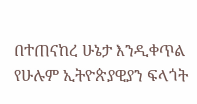በተጠናከረ ሁኔታ እንዲቀጥል የሁሉም ኢትዮጵያዊያን ፍላጎት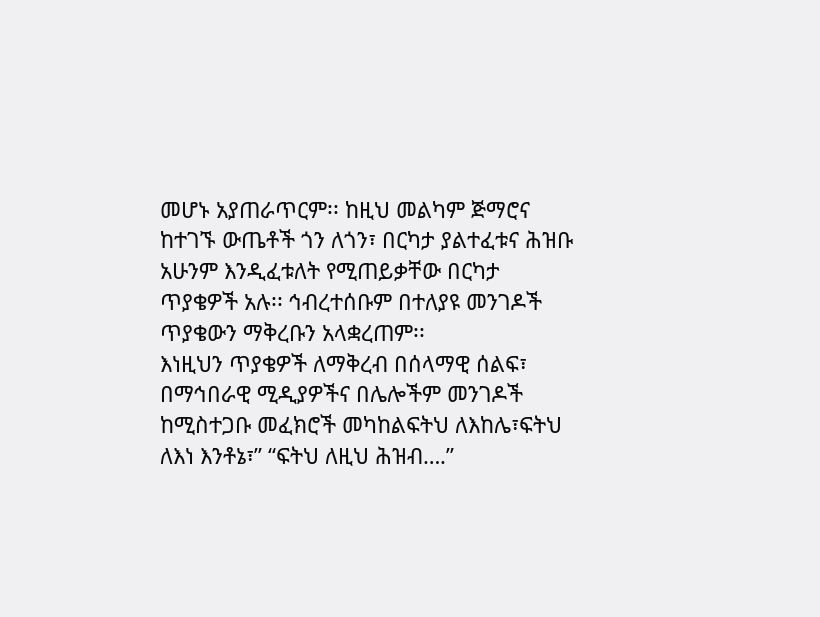መሆኑ አያጠራጥርም፡፡ ከዚህ መልካም ጅማሮና ከተገኙ ውጤቶች ጎን ለጎን፣ በርካታ ያልተፈቱና ሕዝቡ አሁንም እንዲፈቱለት የሚጠይቃቸው በርካታ ጥያቄዎች አሉ፡፡ ኅብረተሰቡም በተለያዩ መንገዶች ጥያቄውን ማቅረቡን አላቋረጠም፡፡
እነዚህን ጥያቄዎች ለማቅረብ በሰላማዊ ሰልፍ፣ በማኅበራዊ ሚዲያዎችና በሌሎችም መንገዶች ከሚስተጋቡ መፈክሮች መካከልፍትህ ለእከሌ፣ፍትህ ለእነ እንቶኔ፣” “ፍትህ ለዚህ ሕዝብ….”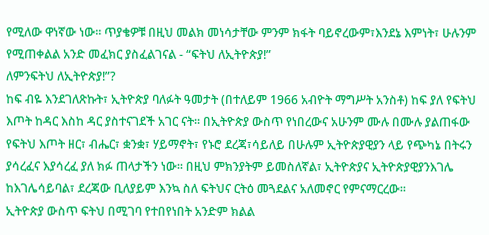የሚለው ዋነኛው ነው፡፡ ጥያቄዎቹ በዚህ መልክ መነሳታቸው ምንም ክፋት ባይኖረውም፣እንደኔ እምነት፣ ሁሉንም የሚጠቀልል አንድ መፈክር ያስፈልገናል - “ፍትህ ለኢትዮጵያ!”
ለምንፍትህ ለኢትዮጵያ!”?
ከፍ ብዬ እንደገለጽኩት፣ ኢትዮጵያ ባለፉት ዓመታት (በተለይም 1966 አብዮት ማግሥት አንስቶ) ከፍ ያለ የፍትህ እጦት ከዳር እስከ ዳር ያስተናገደች አገር ናት፡፡ በኢትዮጵያ ውስጥ የነበረውና አሁንም ሙሉ በሙሉ ያልጠፋው የፍትህ እጦት ዘር፣ ብሔር፣ ቋንቋ፣ ሃይማኖት፣ የኑሮ ደረጃ፣ሳይለይ በሁሉም ኢትዮጵያዊያን ላይ የጭካኔ በትሩን ያሳረፈና እያሳረፈ ያለ ክፉ ጠላታችን ነው፡፡ በዚህ ምክንያትም ይመስለኛል፣ ኢትዮጵያና ኢትዮጵያዊያንእገሌ ከእገሌሳይባል፣ ደረጃው ቢለያይም እንኳ ስለ ፍትህና ርትዕ መጓደልና አለመኖር የምናማርረው፡፡
ኢትዮጵያ ውስጥ ፍትህ በሚገባ የተበየነበት አንድም ክልል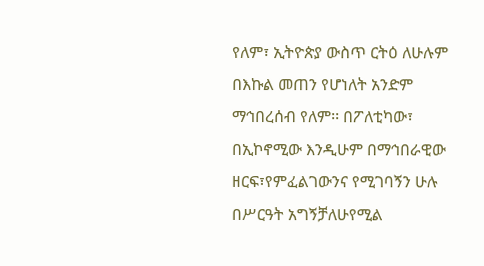የለም፣ ኢትዮጵያ ውስጥ ርትዕ ለሁሉም በእኩል መጠን የሆነለት አንድም ማኅበረሰብ የለም፡፡ በፖለቲካው፣ በኢኮኖሚው እንዲሁም በማኅበራዊው ዘርፍ፣የምፈልገውንና የሚገባኝን ሁሉ በሥርዓት አግኝቻለሁየሚል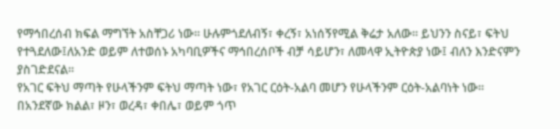የማኅበረሰብ ክፍል ማግኘት አስቸጋሪ ነው፡፡ ሁሉምጎደለብኝ፣ ቀረኝ፣ አነሰኝየሚል ቅሬታ አለው፡፡ ይህንን ስናይ፣ ፍትህ የተጓደለው፤ለአንድ ወይም ለተወሰኑ አካባቢዎችና ማኅበረሰቦች ብቻ ሳይሆን፣ ለመላዋ ኢትዮጵያ ነው፤ ብለን እንድናምን ያስገድደናል፡፡
የአገር ፍትህ ማጣት የሁላችንም ፍትህ ማጣት ነው፣ የአገር ርዕት-አልባ መሆን የሁላችንም ርዕት-አልባነት ነው፡፡ በአንደኛው ክልል፣ ዞን፣ ወረዳ፣ ቀበሌ፣ ወይም ጎጥ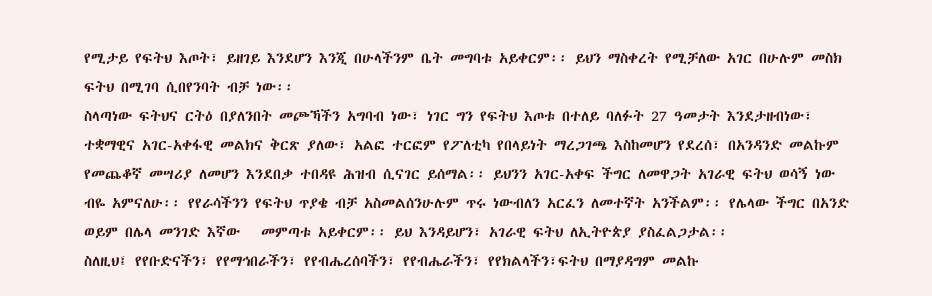የሚታይ የፍትህ እጦት፣ ይዘገይ እንደሆን እንጂ በሁላችንም ቤት መግባቱ አይቀርም፡፡ ይህን ማስቀረት የሚቻለው አገር በሁሉም መስክ ፍትህ በሚገባ ሲበየንባት ብቻ ነው፡፡
ስላጣነው ፍትህና ርትዕ በያለንበት መጮኻችን አግባብ ነው፣ ነገር ግን የፍትህ እጦቱ በተለይ ባለፉት 27 ዓመታት እንደታዘብነው፣ ተቋማዊና አገር-አቀፋዊ መልክና ቅርጽ ያለው፣ አልፎ ተርፎም የፖለቲካ የበላይነት ማረጋገጫ እስከመሆን የደረሰ፣ በአንዳንድ መልኩም የመጨቆኛ መሣሪያ ለመሆን እንደበቃ ተበዳዩ ሕዝብ ሲናገር ይሰማል፡፡ ይህንን አገር-አቀፍ ችግር ለመዋጋት አገራዊ ፍትህ ወሳኝ ነው ብዬ አምናለሁ፡፡ የየራሳችንን የፍትህ ጥያቄ ብቻ አስመልሰንሁሉም ጥሩ ነውብለን አርፈን ለመተኛት አንችልም፡፡ የሌላው ችግር በአንድ ወይም በሌላ መንገድ እኛው   መምጣቱ አይቀርም፡፡ ይህ እንዳይሆን፣ አገራዊ ፍትህ ለኢትዮጵያ ያስፈልጋታል፡፡
ስለዚህ፤ የየቡድናችን፣ የየማኅበራችን፣ የየብሔረሰባችን፣ የየብሔራችን፣ የየክልላችን፣ፍትህ በማያዳግም መልኩ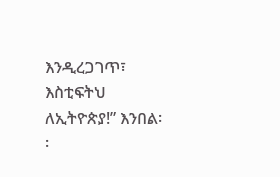እንዲረጋገጥ፣ እስቲፍትህ ለኢትዮጵያ!” እንበል፡፡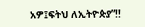አዎ፤ፍትህ ለኢትዮጵያ”!!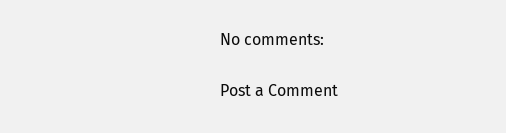No comments:

Post a Comment